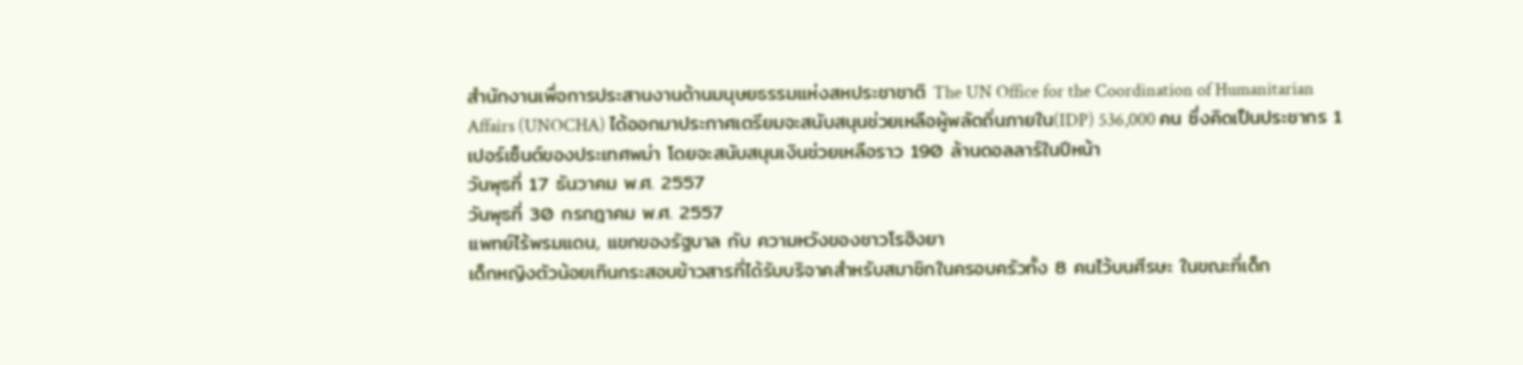สำนักงานเพื่อการประสานงานด้านมนุษยธรรมแห่งสหประชาชาติ The UN Office for the Coordination of Humanitarian Affairs (UNOCHA) ได้ออกมาประกาศเตรียมจะสนับสนุนช่วยเหลือผู้พลัดถิ่นภายใน(IDP) 536,000 คน ซึ่งคิดเป็นประชากร 1 เปอร์เซ็นต์ของประเทศพม่า โดยจะสนับสนุนเงินช่วยเหลือราว 190 ล้านดอลลาร์ในปีหน้า
วันพุธที่ 17 ธันวาคม พ.ศ. 2557
วันพุธที่ 30 กรกฎาคม พ.ศ. 2557
แพทย์ไร้พรมแดน, แขกของรัฐบาล กับ ความหวังของชาวโรฮิงยา
เด็กหญิงตัวน้อยเทินกระสอบข้าวสารที่ได้รับบริจาคสำหรับสมาชิกในครอบครัวทั้ง 8 คนไว้บนศีรษะ ในขณะที่เด็ก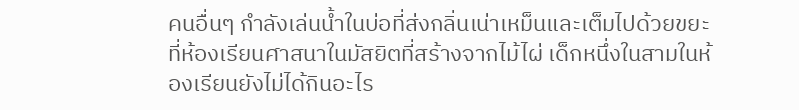คนอื่นๆ กำลังเล่นน้ำในบ่อที่ส่งกลิ่นเน่าเหม็นและเต็มไปด้วยขยะ ที่ห้องเรียนศาสนาในมัสยิตที่สร้างจากไม้ไผ่ เด็กหนึ่งในสามในห้องเรียนยังไม่ได้กินอะไร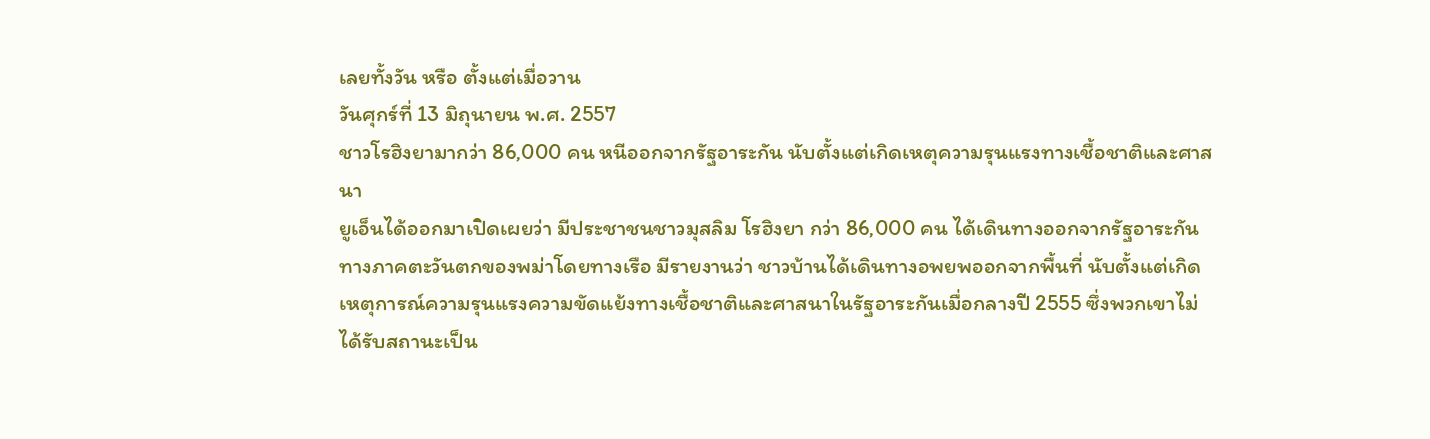เลยทั้งวัน หรือ ตั้งแต่เมื่อวาน
วันศุกร์ที่ 13 มิถุนายน พ.ศ. 2557
ชาวโรฮิงยามากว่า 86,000 คน หนีออกจากรัฐอาระกัน นับตั้งแต่เกิดเหตุความรุนแรงทางเชื้อชาติและศาสนา
ยูเอ็นได้ออกมาเปิดเผยว่า มีประชาชนชาวมุสลิม โรฮิงยา กว่า 86,000 คน ได้เดินทางออกจากรัฐอาระกัน ทางภาคตะวันตกของพม่าโดยทางเรือ มีรายงานว่า ชาวบ้านได้เดินทางอพยพออกจากพื้นที่ นับตั้งแต่เกิดเหตุการณ์ความรุนแรงความขัดแย้งทางเชื้อชาติและศาสนาในรัฐอาระกันเมื่อกลางปี 2555 ซึ่งพวกเขาไม่ได้รับสถานะเป็น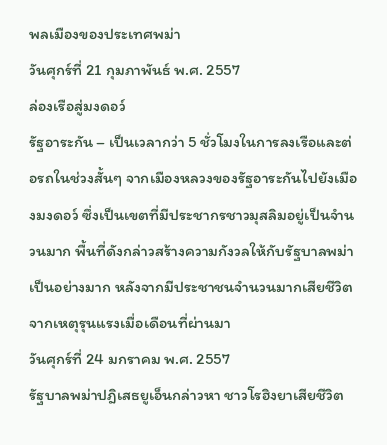พลเมืองของประเทศพม่า
วันศุกร์ที่ 21 กุมภาพันธ์ พ.ศ. 2557
ล่องเรือสู่มงดอว์
รัฐอาระกัน – เป็นเวลากว่า 5 ชั่วโมงในการลงเรือและต่อรถในช่วงสั้นๆ จากเมืองหลวงของรัฐอาระกันไปยังเมืองมงดอว์ ซึ่งเป็นเขตที่มีประชากรชาวมุสลิมอยู่เป็นจำนวนมาก พื้นที่ดังกล่าวสร้างความกังวลให้กับรัฐบาลพม่าเป็นอย่างมาก หลังจากมีประชาชนจำนวนมากเสียชีวิตจากเหตุรุนแรงเมื่อเดือนที่ผ่านมา
วันศุกร์ที่ 24 มกราคม พ.ศ. 2557
รัฐบาลพม่าปฎิเสธยูเอ็นกล่าวหา ชาวโรฮิงยาเสียชีวิต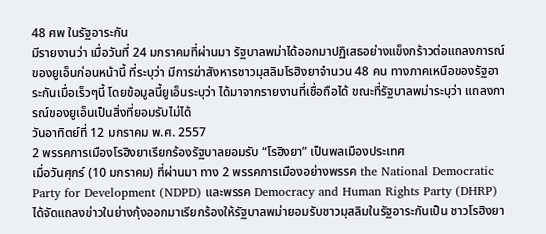48 ศพ ในรัฐอาระกัน
มีรายงานว่า เมื่อวันที่ 24 มกราคมที่ผ่านมา รัฐบาลพม่าได้ออกมาปฏิเสธอย่างแข็งกร้าวต่อแถลงการณ์ของยูเอ็นก่อนหน้านี้ ที่ระบุว่า มีการฆ่าสังหารชาวมุสลิมโรฮิงยาจำนวน 48 คน ทางภาคเหนือของรัฐอาระกันเมื่อเร็วๆนี้ โดยข้อมูลนี้ยูเอ็นระบุว่า ได้มาจากรายงานที่เชื่อถือได้ ขณะที่รัฐบาลพม่าระบุว่า แถลงการณ์ของยูเอ็นเป็นสิ่งที่ยอมรับไม่ได้
วันอาทิตย์ที่ 12 มกราคม พ.ศ. 2557
2 พรรคการเมืองโรฮิงยาเรียกร้องรัฐบาลยอมรับ “โรฮิงยา” เป็นพลเมืองประเทศ
เมื่อวันศุกร์ (10 มกราคม) ที่ผ่านมา ทาง 2 พรรคการเมืองอย่างพรรค the National Democratic Party for Development (NDPD) และพรรค Democracy and Human Rights Party (DHRP) ได้จัดแถลงข่าวในย่างกุ้งออกมาเรียกร้องให้รัฐบาลพม่ายอมรับชาวมุสลิมในรัฐอาระกันเป็น ชาวโรฮิงยา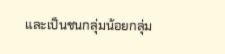และเป็นชนกลุ่มน้อยกลุ่ม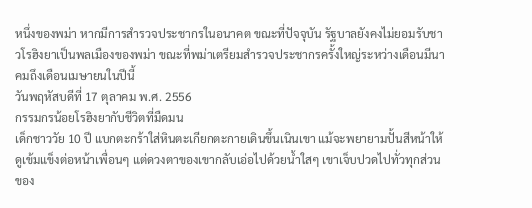หนึ่งของพม่า หากมีการสำรวจประชากรในอนาคต ขณะที่ปัจจุบัน รัฐบาลยังคงไม่ยอมรับชาวโรฮิงยาเป็นพลเมืองของพม่า ขณะที่พม่าเตรียมสำรวจประชากรครั้งใหญ่ระหว่างเดือนมีนาคมถึงเดือนเมษายนในปีนี้
วันพฤหัสบดีที่ 17 ตุลาคม พ.ศ. 2556
กรรมกรน้อยโรฮิงยากับชีวิตที่มืดมน
เด็กชาววัย 10 ปี แบกตะกร้าใส่หินตะเกียกตะกายเดินขึ้นเนินเขา แม้จะพยายามปั้นสีหน้าให้ดูเข้มแข็งต่อหน้าเพื่อนๆ แต่ดวงตาของเขากลับเอ่อไปด้วยน้ำใสๆ เขาเจ็บปวดไปทั่วทุกส่วนของ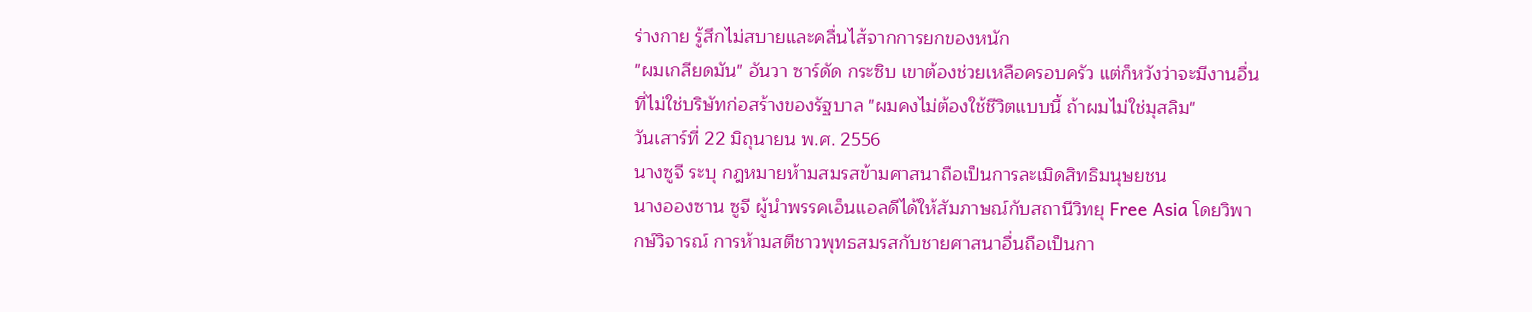ร่างกาย รู้สึกไม่สบายและคลื่นไส้จากการยกของหนัก
"ผมเกลียดมัน" อันวา ซาร์ดัด กระซิบ เขาต้องช่วยเหลือครอบครัว แต่ก็หวังว่าจะมีงานอื่นที่ไม่ใช่บริษัทก่อสร้างของรัฐบาล "ผมคงไม่ต้องใช้ชีวิตแบบนี้ ถ้าผมไม่ใช่มุสลิม"
วันเสาร์ที่ 22 มิถุนายน พ.ศ. 2556
นางซูจี ระบุ กฎหมายห้ามสมรสข้ามศาสนาถือเป็นการละเมิดสิทธิมนุษยชน
นางอองซาน ซูจี ผู้นำพรรคเอ็นแอลดีได้ให้สัมภาษณ์กับสถานีวิทยุ Free Asia โดยวิพากษ์วิจารณ์ การห้ามสตีชาวพุทธสมรสกับชายศาสนาอื่นถือเป็นกา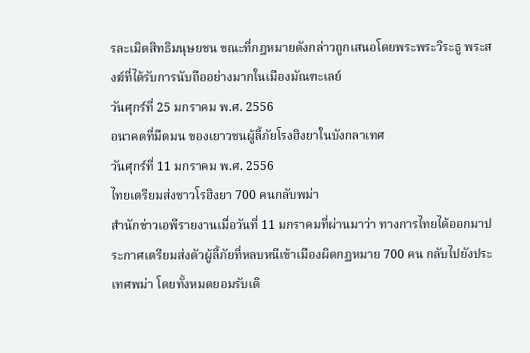รละเมิดสิทธิมนุษยชน ขณะที่กฎหมายดังกล่าวถูกเสนอโดยพระพระวิระธู พระสงฆ์ที่ได้รับการนับถืออย่างมากในเมืองมัณฑะเลย์
วันศุกร์ที่ 25 มกราคม พ.ศ. 2556
อนาคตที่มืดมน ของเยาวชนผู้ลี้ภัยโรงฮิงยาในบังกลาเทศ
วันศุกร์ที่ 11 มกราคม พ.ศ. 2556
ไทยเตรียมส่งชาวโรฮิงยา 700 คนกลับพม่า
สำนักข่าวเอพีรายงานเมื่อวันที่ 11 มกราคมที่ผ่านมาว่า ทางการไทยได้ออกมาประกาศเตรียมส่งตัวผู้ลี้ภัยที่หลบหนีเข้าเมืองผิดกฏหมาย 700 คน กลับไปยังประเทศพม่า โดยทั้งหมดยอมรับเดิ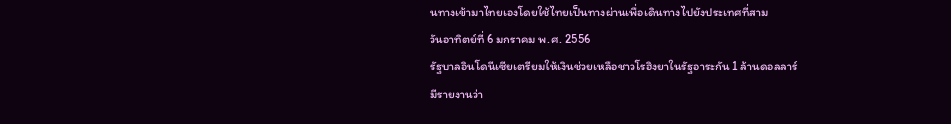นทางเข้ามาไทยเองโดยใช้ไทยเป็นทางผ่านเพื่อเดินทางไปยังประเทศที่สาม
วันอาทิตย์ที่ 6 มกราคม พ.ศ. 2556
รัฐบาลอินโดนีเซียเตรียมให้เงินช่วยเหลือชาวโรฮิงยาในรัฐอาระกัน 1 ล้านดอลลาร์
มีรายงานว่า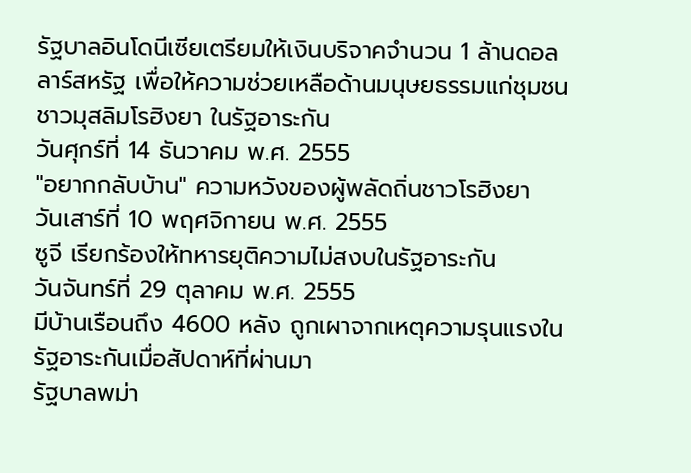รัฐบาลอินโดนีเซียเตรียมให้เงินบริจาคจำนวน 1 ล้านดอลลาร์สหรัฐ เพื่อให้ความช่วยเหลือด้านมนุษยธรรมแก่ชุมชนชาวมุสลิมโรฮิงยา ในรัฐอาระกัน
วันศุกร์ที่ 14 ธันวาคม พ.ศ. 2555
"อยากกลับบ้าน" ความหวังของผู้พลัดถิ่นชาวโรฮิงยา
วันเสาร์ที่ 10 พฤศจิกายน พ.ศ. 2555
ซูจี เรียกร้องให้ทหารยุติความไม่สงบในรัฐอาระกัน
วันจันทร์ที่ 29 ตุลาคม พ.ศ. 2555
มีบ้านเรือนถึง 4600 หลัง ถูกเผาจากเหตุความรุนแรงในรัฐอาระกันเมื่อสัปดาห์ที่ผ่านมา
รัฐบาลพม่า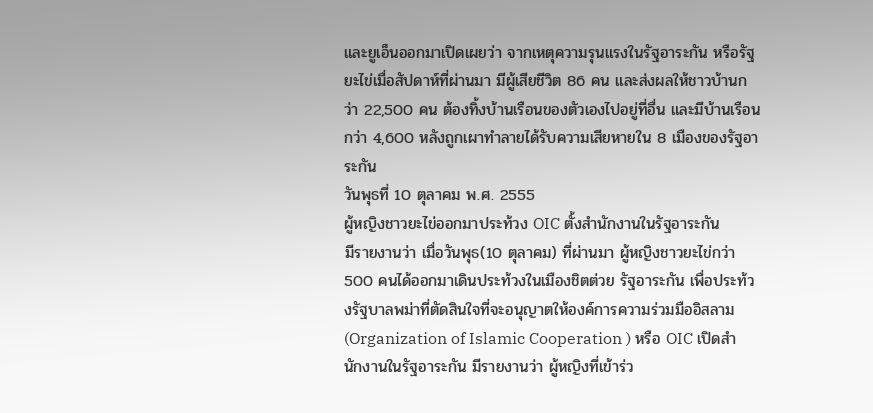และยูเอ็นออกมาเปิดเผยว่า จากเหตุความรุนแรงในรัฐอาระกัน หรือรัฐยะไข่เมื่อสัปดาห์ที่ผ่านมา มีผู้เสียชีวิต 86 คน และส่งผลให้ชาวบ้านกว่า 22,500 คน ต้องทิ้งบ้านเรือนของตัวเองไปอยู่ที่อื่น และมีบ้านเรือนกว่า 4,600 หลังถูกเผาทำลายได้รับความเสียหายใน 8 เมืองของรัฐอาระกัน
วันพุธที่ 10 ตุลาคม พ.ศ. 2555
ผู้หญิงชาวยะไข่ออกมาประท้วง OIC ตั้งสำนักงานในรัฐอาระกัน
มีรายงานว่า เมื่อวันพุธ(10 ตุลาคม) ที่ผ่านมา ผู้หญิงชาวยะไข่กว่า 500 คนได้ออกมาเดินประท้วงในเมืองชิตต่วย รัฐอาระกัน เพื่อประท้วงรัฐบาลพม่าที่ตัดสินใจที่จะอนุญาตให้องค์การความร่วมมืออิสลาม(Organization of Islamic Cooperation ) หรือ OIC เปิดสำนักงานในรัฐอาระกัน มีรายงานว่า ผู้หญิงที่เข้าร่ว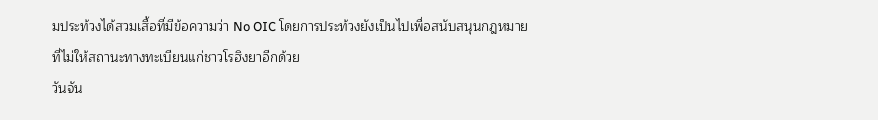มประท้วงได้สวมเสื้อที่มีข้อความว่า No OIC โดยการประท้วงยังเป็นไปเพื่อสนับสนุนกฎหมายที่ไม่ให้สถานะทางทะเบียนแก่ชาวโรฮิงยาอีกด้วย
วันจัน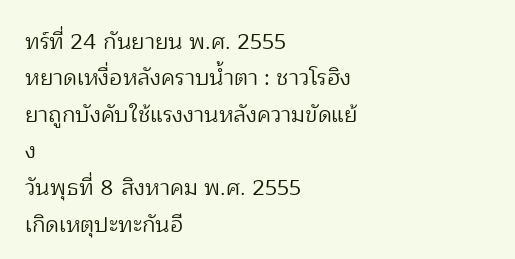ทร์ที่ 24 กันยายน พ.ศ. 2555
หยาดเหงื่อหลังคราบน้ำตา : ชาวโรฮิงยาถูกบังคับใช้แรงงานหลังความขัดแย้ง
วันพุธที่ 8 สิงหาคม พ.ศ. 2555
เกิดเหตุปะทะกันอี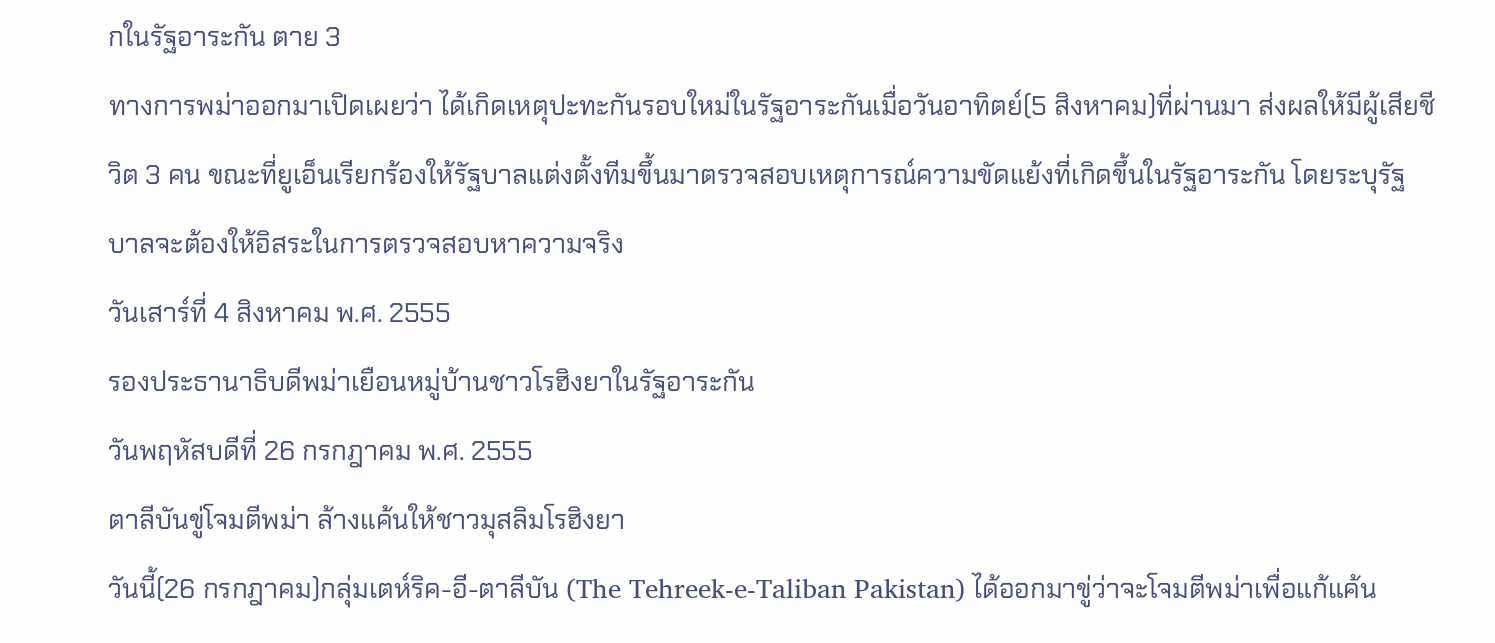กในรัฐอาระกัน ตาย 3
ทางการพม่าออกมาเปิดเผยว่า ได้เกิดเหตุปะทะกันรอบใหม่ในรัฐอาระกันเมื่อวันอาทิตย์(5 สิงหาคม)ที่ผ่านมา ส่งผลให้มีผู้เสียชีวิต 3 คน ขณะที่ยูเอ็นเรียกร้องให้รัฐบาลแต่งตั้งทีมขึ้นมาตรวจสอบเหตุการณ์ความขัดแย้งที่เกิดขึ้นในรัฐอาระกัน โดยระบุรัฐบาลจะต้องให้อิสระในการตรวจสอบหาความจริง
วันเสาร์ที่ 4 สิงหาคม พ.ศ. 2555
รองประธานาธิบดีพม่าเยือนหมู่บ้านชาวโรฮิงยาในรัฐอาระกัน
วันพฤหัสบดีที่ 26 กรกฎาคม พ.ศ. 2555
ตาลีบันขู่โจมตีพม่า ล้างแค้นให้ชาวมุสลิมโรฮิงยา
วันนี้(26 กรกฎาคม)กลุ่มเตห์ริค-อี-ตาลีบัน (The Tehreek-e-Taliban Pakistan) ได้ออกมาขู่ว่าจะโจมตีพม่าเพื่อแก้แค้น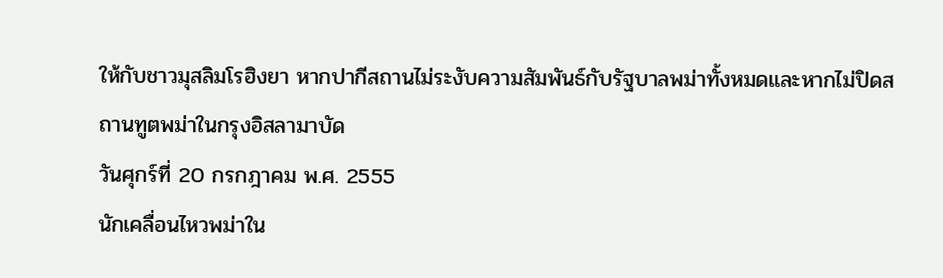ให้กับชาวมุสลิมโรฮิงยา หากปากีสถานไม่ระงับความสัมพันธ์กับรัฐบาลพม่าทั้งหมดและหากไม่ปิดสถานทูตพม่าในกรุงอิสลามาบัด
วันศุกร์ที่ 20 กรกฎาคม พ.ศ. 2555
นักเคลื่อนไหวพม่าใน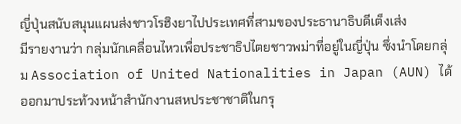ญี่ปุ่นสนับสนุนแผนส่งชาวโรฮิงยาไปประเทศที่สามของประธานาธิบดีเต็งเส่ง
มีรายงานว่า กลุ่มนักเคลื่อนไหวเพื่อประชาธิปไตยชาวพม่าที่อยู่ในญี่ปุ่น ซึ่งนำโดยกลุ่ม Association of United Nationalities in Japan (AUN) ได้ออกมาประท้วงหน้าสำนักงานสหประชาชาติในกรุ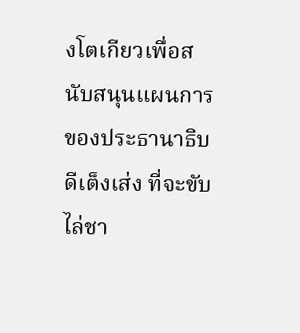งโตเกียวเพื่อสนับสนุนแผนการของประธานาธิบดีเต็งเส่ง ที่จะขับไล่ชา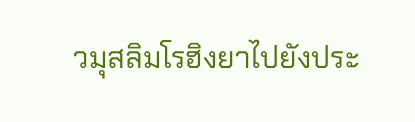วมุสลิมโรฮิงยาไปยังประ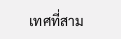เทศที่สาม